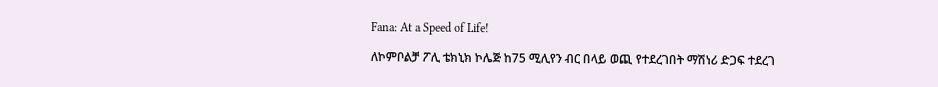Fana: At a Speed of Life!

ለኮምቦልቻ ፖሊ ቴክኒክ ኮሌጅ ከ75 ሚሊየን ብር በላይ ወጪ የተደረገበት ማሽነሪ ድጋፍ ተደረገ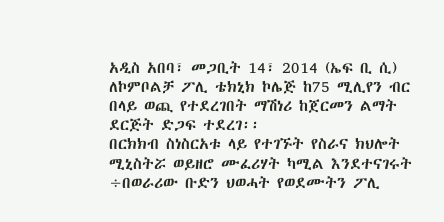አዲስ አበባ፣ መጋቢት 14፣ 2014 (ኤፍ ቢ ሲ) ለኮምቦልቻ ፖሊ ቴክኒክ ኮሌጅ ከ75 ሚሊየን ብር በላይ ወጪ የተደረገበት ማሽነሪ ከጀርመን ልማት ደርጅት ድጋፍ ተደረገ፡፡
በርክክብ ስነስርአቱ ላይ የተገኙት የስራና ክህሎት ሚኒስትሯ ወይዘሮ ሙፈሪሃት ካሚል እንደተናገሩት ÷በወራሪው ቡድን ህወሓት የወደሙትን ፖሊ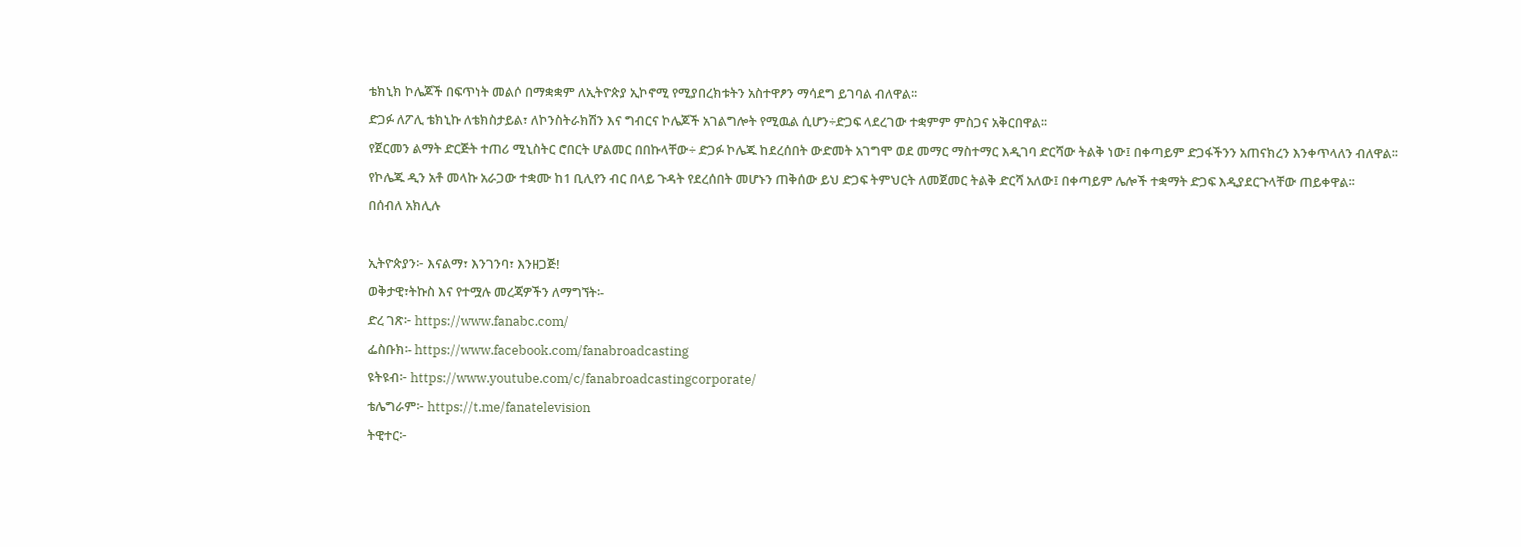ቴክኒክ ኮሌጆች በፍጥነት መልሶ በማቋቋም ለኢትዮጵያ ኢኮኖሚ የሚያበረክቱትን አስተዋፆን ማሳደግ ይገባል ብለዋል፡፡
ድጋፉ ለፖሊ ቴክኒኩ ለቴክስታይል፣ ለኮንስትራክሽን እና ግብርና ኮሌጆች አገልግሎት የሚዉል ሲሆን÷ድጋፍ ላደረገው ተቋምም ምስጋና አቅርበዋል፡፡
የጀርመን ልማት ድርጅት ተጠሪ ሚኒስትር ሮበርት ሆልመር በበኩላቸው÷ ድጋፉ ኮሌጁ ከደረሰበት ውድመት አገግሞ ወደ መማር ማስተማር እዲገባ ድርሻው ትልቅ ነው፤ በቀጣይም ድጋፋችንን አጠናክረን እንቀጥላለን ብለዋል፡፡
የኮሌጁ ዲን አቶ መላኩ አራጋው ተቋሙ ከ1 ቢሊየን ብር በላይ ጉዳት የደረሰበት መሆኑን ጠቅሰው ይህ ድጋፍ ትምህርት ለመጀመር ትልቅ ድርሻ አለው፤ በቀጣይም ሌሎች ተቋማት ድጋፍ እዲያደርጉላቸው ጠይቀዋል፡፡
በሰብለ አክሊሉ

ኢትዮጵያን፦ እናልማ፣ እንገንባ፣ እንዘጋጅ!
ወቅታዊ፣ትኩስ እና የተሟሉ መረጃዎችን ለማግኘት፡-
ድረ ገጽ፦ https://www.fanabc.com/
ፌስቡክ፡- https://www.facebook.com/fanabroadcasting
ዩትዩብ፦ https://www.youtube.com/c/fanabroadcastingcorporate/
ቴሌግራም፦ https://t.me/fanatelevision
ትዊተር፦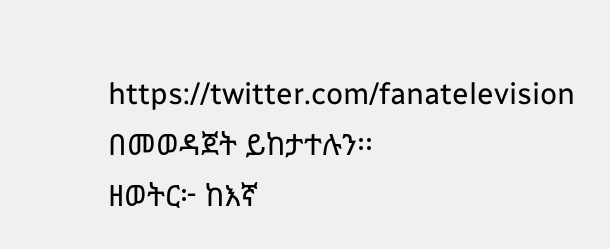https://twitter.com/fanatelevision በመወዳጀት ይከታተሉን፡፡
ዘወትር፦ ከእኛ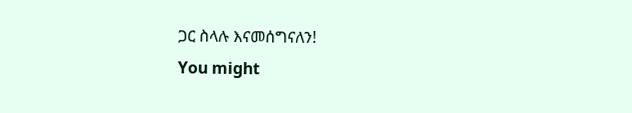ጋር ስላሉ እናመሰግናለን!
You might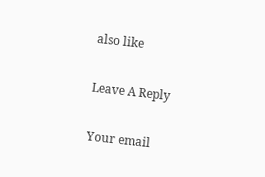also like

Leave A Reply

Your email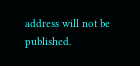address will not be published.